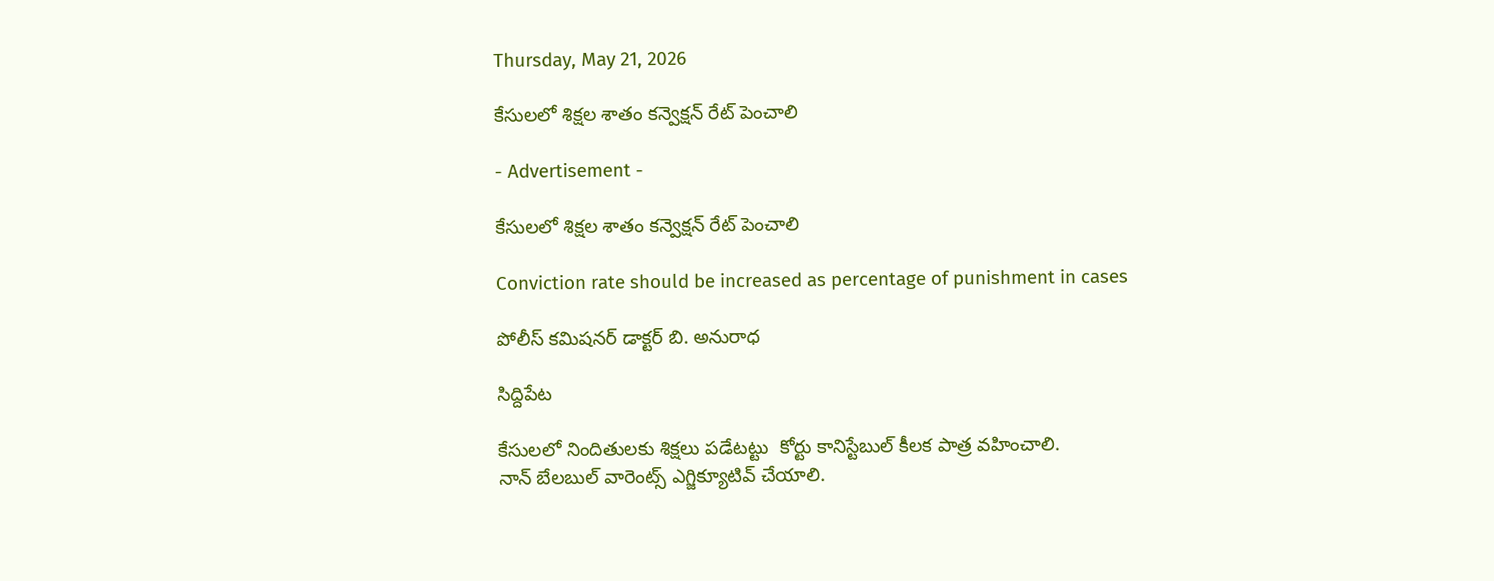Thursday, May 21, 2026

కేసులలో శిక్షల శాతం కన్వెక్షన్ రేట్ పెంచాలి

- Advertisement -

కేసులలో శిక్షల శాతం కన్వెక్షన్ రేట్ పెంచాలి

Conviction rate should be increased as percentage of punishment in cases

పోలీస్ కమిషనర్ డాక్టర్ బి. అనురాధ

సిద్దిపేట

కేసులలో నిందితులకు శిక్షలు పడేటట్టు  కోర్టు కానిస్టేబుల్ కీలక పాత్ర వహించాలి.
నాన్ బేలబుల్ వారెంట్స్ ఎగ్జిక్యూటివ్ చేయాలి.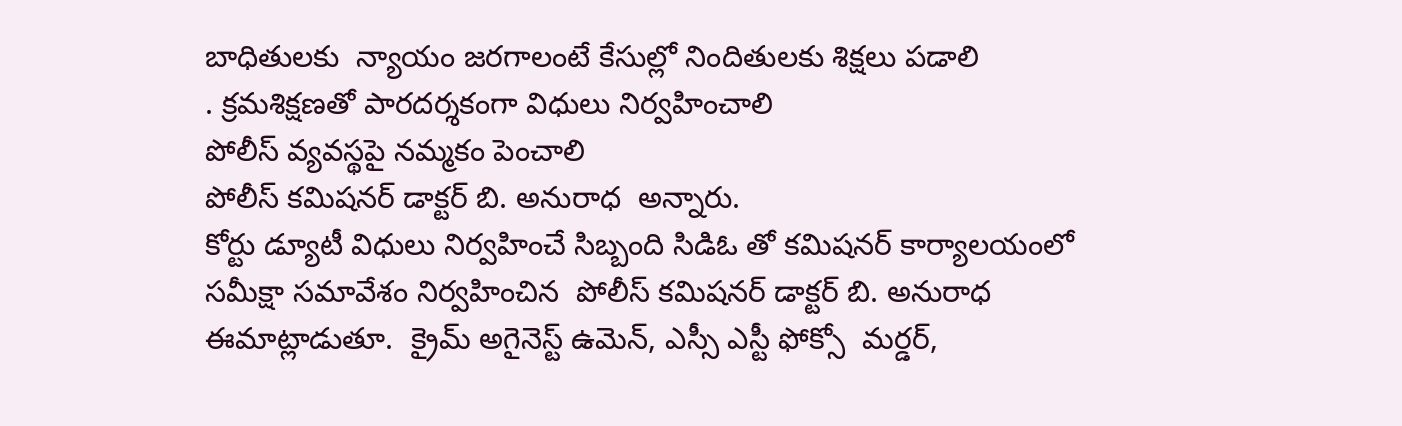బాధితులకు  న్యాయం జరగాలంటే కేసుల్లో నిందితులకు శిక్షలు పడాలి
. క్రమశిక్షణతో పారదర్శకంగా విధులు నిర్వహించాలి
పోలీస్ వ్యవస్థపై నమ్మకం పెంచాలి
పోలీస్ కమిషనర్ డాక్టర్ బి. అనురాధ  అన్నారు.
కోర్టు డ్యూటీ విధులు నిర్వహించే సిబ్బంది సిడిఓ తో కమిషనర్ కార్యాలయంలో సమీక్షా సమావేశం నిర్వహించిన  పోలీస్ కమిషనర్ డాక్టర్ బి. అనురాధ
ఈమాట్లాడుతూ.  క్రైమ్ అగైనెస్ట్ ఉమెన్, ఎస్సీ ఎస్టీ ఫోక్సో  మర్డర్,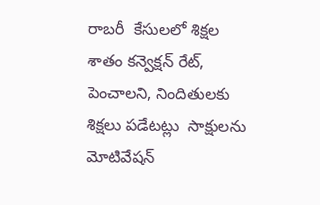రాబరీ  కేసులలో శిక్షల శాతం కన్వెక్షన్ రేట్, పెంచాలని, నిందితులకు శిక్షలు పడేటట్లు  సాక్షులను మోటివేషన్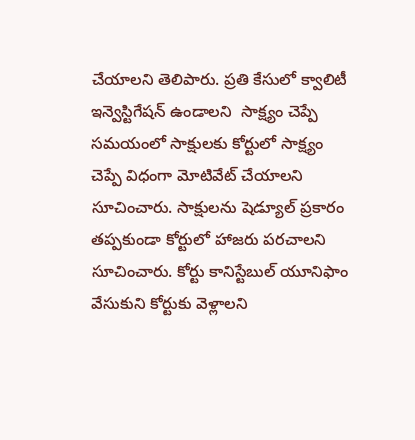చేయాలని తెలిపారు. ప్రతి కేసులో క్వాలిటీ ఇన్వెస్టిగేషన్ ఉండాలని  సాక్ష్యం చెప్పే సమయంలో సాక్షులకు కోర్టులో సాక్ష్యం చెప్పే విధంగా మోటివేట్ చేయాలని సూచించారు. సాక్షులను షెడ్యూల్ ప్రకారం  తప్పకుండా కోర్టులో హాజరు పరచాలని సూచించారు. కోర్టు కానిస్టేబుల్ యూనిఫాం వేసుకుని కోర్టుకు వెళ్లాలని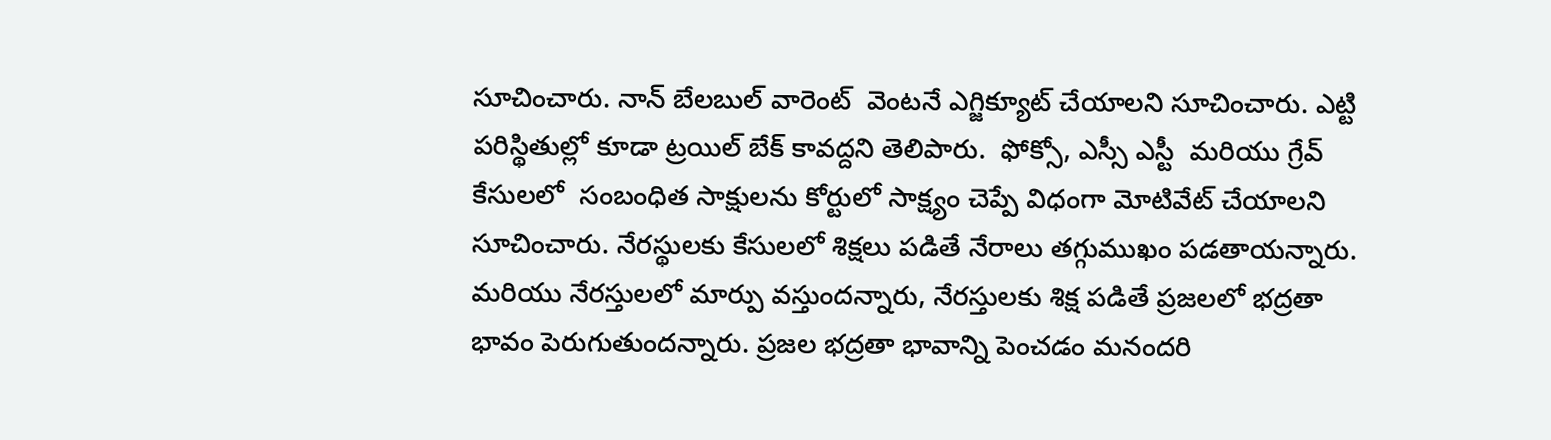సూచించారు. నాన్ బేలబుల్ వారెంట్  వెంటనే ఎగ్జిక్యూట్ చేయాలని సూచించారు. ఎట్టి పరిస్థితుల్లో కూడా ట్రయిల్ బేక్ కావద్దని తెలిపారు.  ఫోక్సో, ఎస్సీ ఎస్టీ  మరియు గ్రేవ్ కేసులలో  సంబంధిత సాక్షులను కోర్టులో సాక్ష్యం చెప్పే విధంగా మోటివేట్ చేయాలని సూచించారు. నేరస్థులకు కేసులలో శిక్షలు పడితే నేరాలు తగ్గుముఖం పడతాయన్నారు. మరియు నేరస్తులలో మార్పు వస్తుందన్నారు, నేరస్తులకు శిక్ష పడితే ప్రజలలో భద్రతా భావం పెరుగుతుందన్నారు. ప్రజల భద్రతా భావాన్ని పెంచడం మనందరి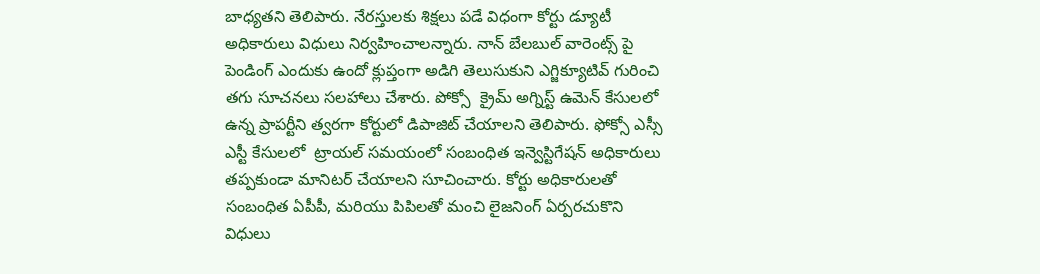బాధ్యతని తెలిపారు. నేరస్తులకు శిక్షలు పడే విధంగా కోర్టు డ్యూటీ అధికారులు విధులు నిర్వహించాలన్నారు. నాన్ బేలబుల్ వారెంట్స్ పై  పెండింగ్ ఎందుకు ఉందో క్లుప్తంగా అడిగి తెలుసుకుని ఎగ్జిక్యూటివ్ గురించి తగు సూచనలు సలహాలు చేశారు. పోక్సో  క్రైమ్ అగ్నిస్ట్ ఉమెన్ కేసులలో ఉన్న ప్రాపర్టీని త్వరగా కోర్టులో డిపాజిట్ చేయాలని తెలిపారు. ఫోక్సో ఎస్సీ ఎస్టీ కేసులలో  ట్రాయల్ సమయంలో సంబంధిత ఇన్వెస్టిగేషన్ అధికారులు తప్పకుండా మానిటర్ చేయాలని సూచించారు. కోర్టు అధికారులతో సంబంధిత ఏపీపీ, మరియు పిపిలతో మంచి లైజనింగ్ ఏర్పరచుకొని విధులు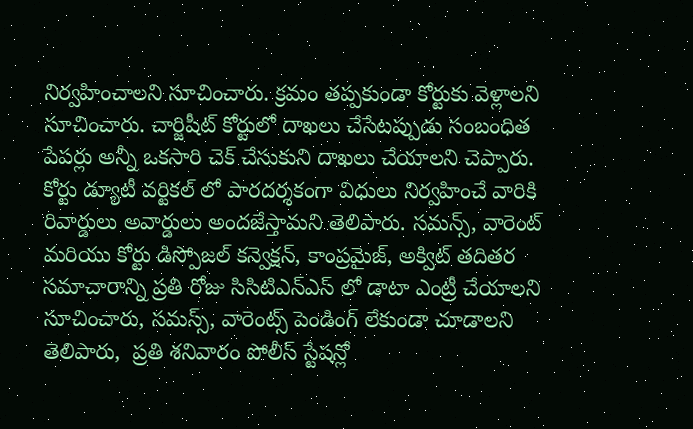నిర్వహించాలని సూచించారు. క్రమం తప్పకుండా కోర్టుకు వెళ్లాలని సూచించారు. చార్జిషీట్ కోర్టులో దాఖలు చేసేటప్పుడు సంబంధిత పేపర్లు అన్నీ ఒకసారి చెక్ చేసుకుని దాఖలు చేయాలని చెప్పారు. కోర్టు డ్యూటీ వర్టికల్ లో పారదర్శకంగా విధులు నిర్వహించే వారికి రివార్డులు అవార్డులు అందజేస్తామని తెలిపారు. సమన్స్, వారెంట్ మరియు కోర్టు డిస్పోజల్ కన్వెక్షన్, కాంప్రమైజ్, అక్విట్ తదితర సమాచారాన్ని ప్రతి రోజు సిసిటిఎన్ఎస్ లో డాటా ఎంట్రీ చేయాలని సూచించారు, సమస్స్, వారెంట్స్ పెండింగ్ లేకుండా చూడాలని తెలిపారు,  ప్రతి శనివారం పోలీస్ స్టేషన్లో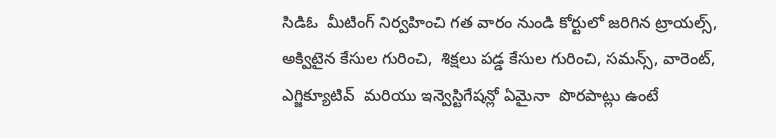సిడిఓ  మీటింగ్ నిర్వహించి గత వారం నుండి కోర్టులో జరిగిన ట్రాయల్స్, అక్విటైన కేసుల గురించి,  శిక్షలు పడ్డ కేసుల గురించి, సమన్స్, వారెంట్, ఎగ్జిక్యూటివ్  మరియు ఇన్వెస్టిగేషన్లో ఏమైనా  పొరపాట్లు ఉంటే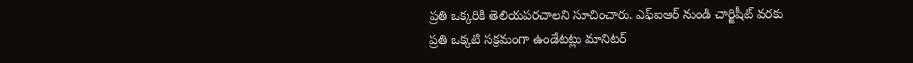ప్రతి ఒక్కరికి తెలియపరచాలని సూచించారు. ఎఫ్ఐఆర్ నుండి చార్జిషీట్ వరకు ప్రతి ఒక్కటి సక్రమంగా ఉండేటట్లు మానిటర్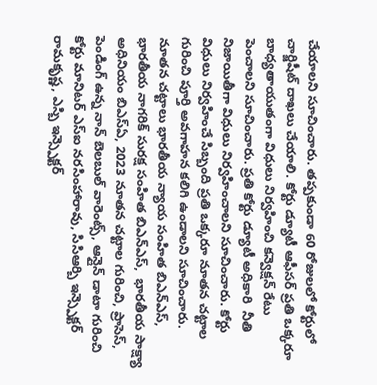చేయాలని సూచించారు. తప్పకుండా 60 రోజులలో కోర్టులో చార్జిషీట్ దాఖలు చేయాలి. కోర్టు డ్యూటీ ఆఫీసర్ ప్రతి ఒక్కరూ బాధ్యతాయుతంగా విధులు నిర్వహించి కన్వెక్షన్ రేటు పెంచాలని సూచించారు. ప్రతి కోర్టు డ్యూటీ అధికారి  నీతి నిజాయితీగా విధులు నిర్వహించాలని సూచించారు. కోర్టు విధులు నిర్వహించే సిబ్బంది ప్రతి ఒక్కరూ నూతన చట్టాల గురించి పూర్తి అవగాహన కలిగి ఉండాలని సూచించారు.
నూతన చట్టాలు భారతీయ న్యాయ సంహిత బిఎన్ఎస్, భారతీయ నాగరిక్ సురక్ష సంహిత బిఎన్ఎస్,  భారతీయ సాక్ష్యా అధినియం బిఎస్ఏ, 2023 నూతన చట్టాల గురించి, ప్రాసెస్, పెండింగ్ ఉన్న నాన్ బెలబుల్ వారెంట్స్, ఆన్లైన్ డాటా గురించి   కోర్టు మానిటర్ ఎస్ఐ నరసింహారావు, సిసిఆర్బి ఇన్స్పెక్టర్ రామకృష్ణ, ఎస్బి ఇన్స్పెక్టర్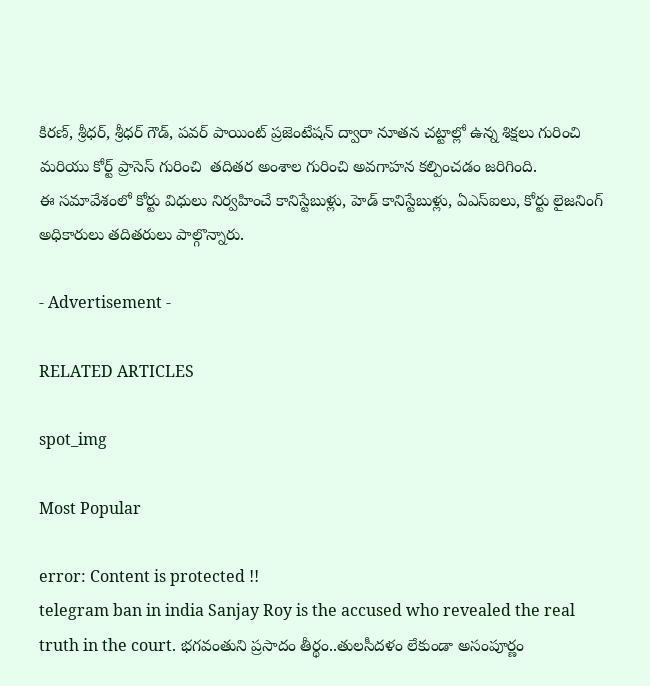కిరణ్, శ్రీధర్, శ్రీధర్ గౌడ్, పవర్ పాయింట్ ప్రజెంటేషన్ ద్వారా నూతన చట్టాల్లో ఉన్న శిక్షలు గురించి  మరియు కోర్ట్ ప్రాసెస్ గురించి  తదితర అంశాల గురించి అవగాహన కల్పించడం జరిగింది.
ఈ సమావేశంలో కోర్టు విధులు నిర్వహించే కానిస్టేబుళ్లు, హెడ్ కానిస్టేబుళ్లు, ఏఎస్ఐలు, కోర్టు లైజనింగ్ అధికారులు తదితరులు పాల్గొన్నారు.

- Advertisement -

RELATED ARTICLES

spot_img

Most Popular

error: Content is protected !!
telegram ban in india Sanjay Roy is the accused who revealed the real truth in the court. భగవంతుని ప్రసాదం తీర్థం..తులసీదళం లేకుండా అసంపూర్ణం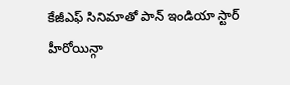కేజీఎఫ్ సినిమాతో పాన్ ఇండియా స్టార్ హీరోయిన్గా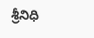శ్రీనిధి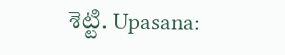శెట్టి. Upasana: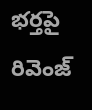భర్తపై రివెంజ్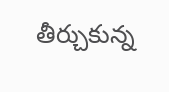తీర్చుకున్న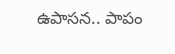ఉపాసన.. పాపం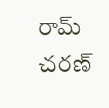రామ్ చరణ్